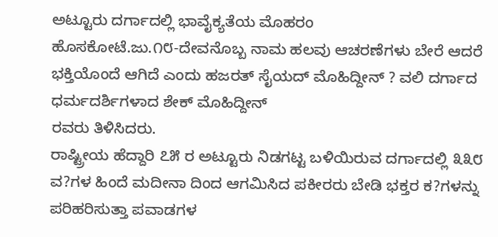ಅಟ್ಟೂರು ದರ್ಗಾದಲ್ಲಿ ಭಾವೈಕ್ಯತೆಯ ಮೊಹರಂ
ಹೊಸಕೋಟೆ.ಜು.೧೮-ದೇವನೊಬ್ಬ ನಾಮ ಹಲವು ಆಚರಣೆಗಳು ಬೇರೆ ಆದರೆ ಭಕ್ತಿಯೊಂದೆ ಆಗಿದೆ ಎಂದು ಹಜರತ್ ಸೈಯದ್ ಮೊಹಿದ್ದೀನ್ ? ವಲಿ ದರ್ಗಾದ ಧರ್ಮದರ್ಶಿಗಳಾದ ಶೇಕ್ ಮೊಹಿದ್ದೀನ್
ರವರು ತಿಳಿಸಿದರು.
ರಾಷ್ಟ್ರೀಯ ಹೆದ್ದಾರಿ ೭೫ ರ ಅಟ್ಟೂರು ನಿಡಗಟ್ಟ ಬಳಿಯಿರುವ ದರ್ಗಾದಲ್ಲಿ ೩೩೮ ವ?ಗಳ ಹಿಂದೆ ಮದೀನಾ ದಿಂದ ಆಗಮಿಸಿದ ಪಕೀರರು ಬೇಡಿ ಭಕ್ತರ ಕ?ಗಳನ್ನು ಪರಿಹರಿಸುತ್ತಾ ಪವಾಡಗಳ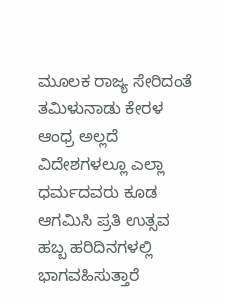ಮೂಲಕ ರಾಜ್ಯ ಸೇರಿದಂತೆ ತಮಿಳುನಾಡು ಕೇರಳ ಆಂಧ್ರ ಅಲ್ಲದೆ ವಿದೇಶಗಳಲ್ಲೂ ಎಲ್ಲಾ ಧರ್ಮದವರು ಕೂಡ ಆಗಮಿಸಿ ಪ್ರತಿ ಉತ್ಸವ ಹಬ್ಬ ಹರಿದಿನಗಳಲ್ಲಿ ಭಾಗವಹಿಸುತ್ತಾರೆ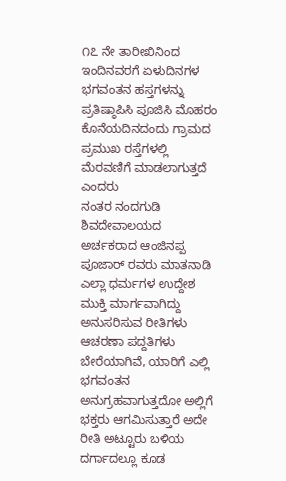೧೭ ನೇ ತಾರೀಖಿನಿಂದ ಇಂದಿನವರಗೆ ಏಳುದಿನಗಳ ಭಗವಂತನ ಹಸ್ತಗಳನ್ನು ಪ್ರತಿಷ್ಠಾಪಿಸಿ ಪೂಜಿಸಿ ಮೊಹರಂ ಕೊನೆಯದಿನದಂದು ಗ್ರಾಮದ ಪ್ರಮುಖ ರಸ್ತೆಗಳಲ್ಲಿ ಮೆರವಣಿಗೆ ಮಾಡಲಾಗುತ್ತದೆ ಎಂದರು
ನಂತರ ನಂದಗುಡಿ ಶಿವದೇವಾಲಯದ ಅರ್ಚಕರಾದ ಆಂಜಿನಪ್ಪ ಪೂಜಾರ್ ರವರು ಮಾತನಾಡಿ ಎಲ್ಲಾ ಧರ್ಮಗಳ ಉದ್ದೇಶ ಮುಕ್ತಿ ಮಾರ್ಗವಾಗಿದ್ದು ಅನುಸರಿಸುವ ರೀತಿಗಳು ಆಚರಣಾ ಪದ್ದತಿಗಳು ಬೇರೆಯಾಗಿವೆ, ಯಾರಿಗೆ ಎಲ್ಲಿ ಭಗವಂತನ ಅನುಗ್ರಹವಾಗುತ್ತದೋ ಅಲ್ಲಿಗೆ ಭಕ್ತರು ಆಗಮಿಸುತ್ತಾರೆ ಅದೇ ರೀತಿ ಅಟ್ಟೂರು ಬಳಿಯ ದರ್ಗಾದಲ್ಲೂ ಕೂಡ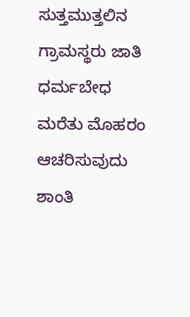ಸುತ್ತಮುತ್ತಲಿನ ಗ್ರಾಮಸ್ಥರು ಜಾತಿ ಧರ್ಮಬೇಧ ಮರೆತು ಮೊಹರಂ ಆಚರಿಸುವುದು ಶಾಂತಿ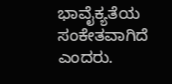ಭಾವೈಕ್ಯತೆಯ ಸಂಕೇತವಾಗಿದೆ ಎಂದರು.